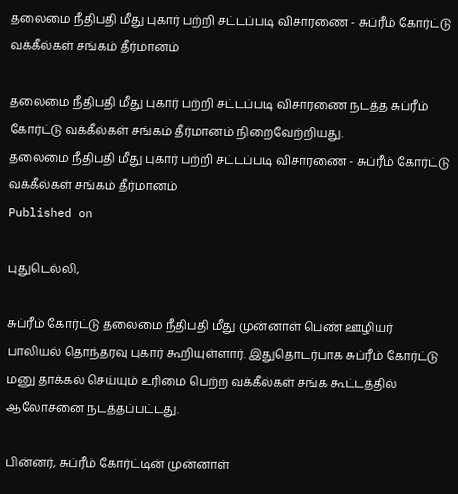தலைமை நீதிபதி மீது புகார் பற்றி சட்டப்படி விசாரணை - சுப்ரீம் கோர்ட்டு வக்கீல்கள் சங்கம் தீர்மானம்

தலைமை நீதிபதி மீது புகார் பற்றி சட்டப்படி விசாரணை நடத்த சுப்ரீம் கோர்ட்டு வக்கீல்கள் சங்கம் தீர்மானம் நிறைவேற்றியது.
தலைமை நீதிபதி மீது புகார் பற்றி சட்டப்படி விசாரணை - சுப்ரீம் கோர்ட்டு வக்கீல்கள் சங்கம் தீர்மானம்
Published on

புதுடெல்லி,

சுப்ரீம் கோர்ட்டு தலைமை நீதிபதி மீது முன்னாள் பெண் ஊழியர் பாலியல் தொந்தரவு புகார் கூறியுள்ளார். இதுதொடர்பாக சுப்ரீம் கோர்ட்டு மனு தாக்கல் செய்யும் உரிமை பெற்ற வக்கீல்கள் சங்க கூட்டத்தில் ஆலோசனை நடத்தப்பட்டது.

பின்னர், சுப்ரீம் கோர்ட்டின் முன்னாள்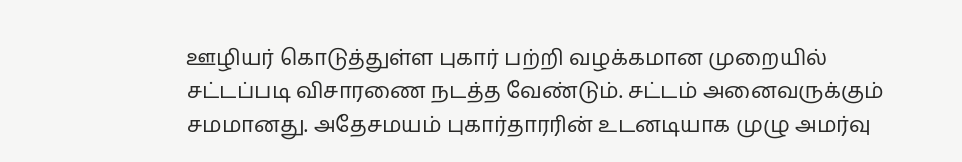ஊழியர் கொடுத்துள்ள புகார் பற்றி வழக்கமான முறையில் சட்டப்படி விசாரணை நடத்த வேண்டும். சட்டம் அனைவருக்கும் சமமானது. அதேசமயம் புகார்தாரரின் உடனடியாக முழு அமர்வு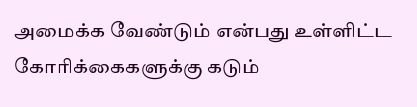அமைக்க வேண்டும் என்பது உள்ளிட்ட கோரிக்கைகளுக்கு கடும்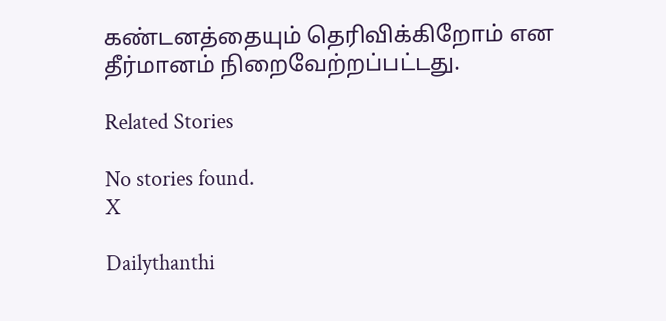கண்டனத்தையும் தெரிவிக்கிறோம் என தீர்மானம் நிறைவேற்றப்பட்டது.

Related Stories

No stories found.
X

Dailythanthi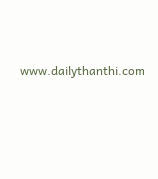www.dailythanthi.com